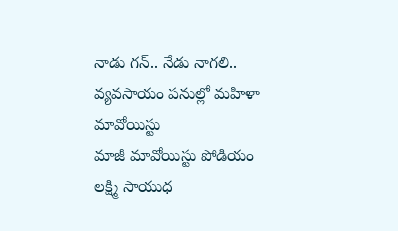నాడు గన్.. నేడు నాగలి.. వ్యవసాయం పనుల్లో మహిళా మావోయిస్టు
మాజీ మావోయిస్టు పోడియం లక్ష్మి సాయుధ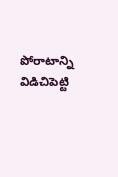పోరాటాన్ని విడిచిపెట్టి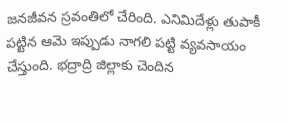జనజీవన స్రవంతిలో చేరింది. ఎనిమిదేళ్లు తుపాకీ పట్టిన ఆమె ఇప్పుడు నాగలి పట్టి వ్యవసాయం చేస్తుంది. భద్రాద్రి జిల్లాకు చెందిన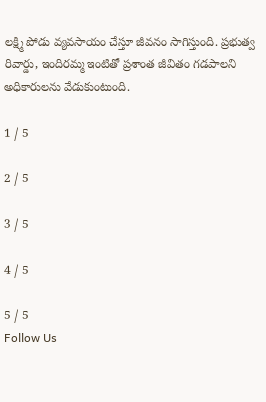లక్ష్మి పోడు వ్యవసాయం చేస్తూ జీవనం సాగిస్తుంది. ప్రభుత్వ రివార్డు, ఇందిరమ్మ ఇంటితో ప్రశాంత జీవితం గడపాలని అధికారులను వేడుకుంటుంది.

1 / 5

2 / 5

3 / 5

4 / 5

5 / 5
Follow Us